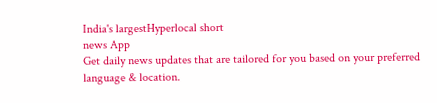India's largestHyperlocal short
news App
Get daily news updates that are tailored for you based on your preferred language & location.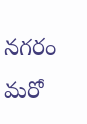నగరం మరో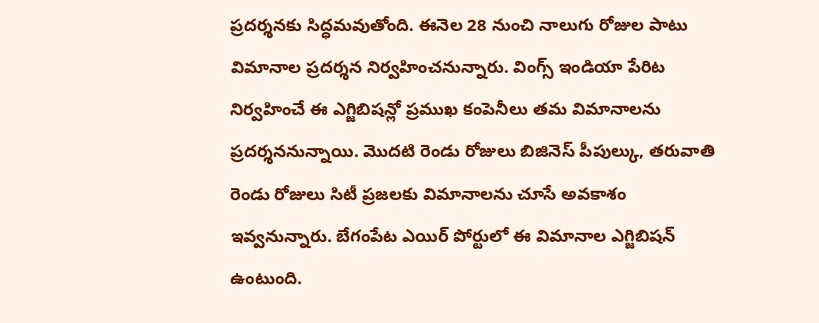ప్రదర్శనకు సిద్ధమవుతోంది. ఈనెల 28 నుంచి నాలుగు రోజుల పాటు విమానాల ప్రదర్శన నిర్వహించనున్నారు. వింగ్స్ ఇండియా పేరిట నిర్వహించే ఈ ఎగ్జిబిషన్లో ప్రముఖ కంపెనీలు తమ విమానాలను ప్రదర్శననున్నాయి. మొదటి రెండు రోజులు బిజినెస్ పీపుల్కు, తరువాతి రెండు రోజులు సిటీ ప్రజలకు విమానాలను చూసే అవకాశం ఇవ్వనున్నారు. బేగంపేట ఎయిర్ పోర్టులో ఈ విమానాల ఎగ్జిబిషన్ ఉంటుంది.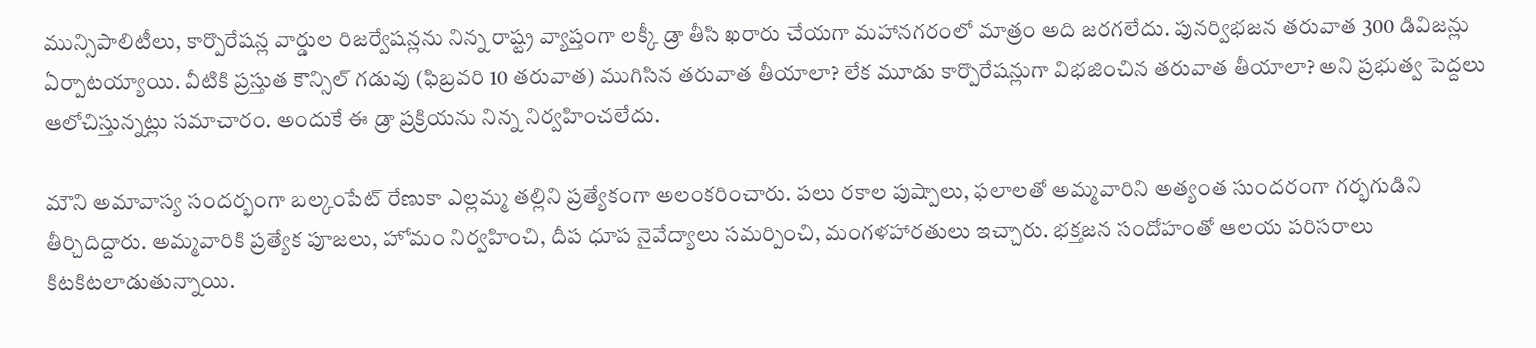మున్సిపాలిటీలు, కార్పొరేషన్ల వార్డుల రిజర్వేషన్లను నిన్న రాష్ట్ర వ్యాప్తంగా లక్కీ డ్రా తీసి ఖరారు చేయగా మహానగరంలో మాత్రం అది జరగలేదు. పునర్విభజన తరువాత 300 డివిజన్లు ఏర్పాటయ్యాయి. వీటికి ప్రస్తుత కౌన్సిల్ గడువు (ఫిబ్రవరి 10 తరువాత) ముగిసిన తరువాత తీయాలా? లేక మూడు కార్పొరేషన్లుగా విభజించిన తరువాత తీయాలా? అని ప్రభుత్వ పెద్దలు ఆలోచిస్తున్నట్లు సమాచారం. అందుకే ఈ డ్రా ప్రక్రియను నిన్న నిర్వహించలేదు.

మౌని అమావాస్య సందర్భంగా బల్కంపేట్ రేణుకా ఎల్లమ్మ తల్లిని ప్రత్యేకంగా అలంకరించారు. పలు రకాల పుష్పాలు, ఫలాలతో అమ్మవారిని అత్యంత సుందరంగా గర్భగుడిని తీర్చిదిద్దారు. అమ్మవారికి ప్రత్యేక పూజలు, హోమం నిర్వహించి, దీప ధూప నైవేద్యాలు సమర్పించి, మంగళహారతులు ఇచ్చారు. భక్తజన సందోహంతో ఆలయ పరిసరాలు కిటకిటలాడుతున్నాయి.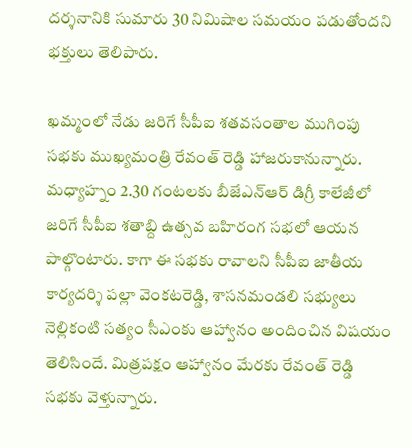దర్శనానికి సుమారు 30 నిమిషాల సమయం పడుతోందని భక్తులు తెలిపారు.

ఖమ్మంలో నేడు జరిగే సీపీఐ శతవసంతాల ముగింపు సభకు ముఖ్యమంత్రి రేవంత్ రెడ్డి హాజరుకానున్నారు. మధ్యాహ్నం 2.30 గంటలకు బీజేఎన్ఆర్ డిగ్రీ కాలేజీలో జరిగే సీపీఐ శతాబ్ది ఉత్సవ బహిరంగ సభలో ఆయన పాల్గొంటారు. కాగా ఈ సభకు రావాలని సీపీఐ జాతీయ కార్యదర్శి పల్లా వెంకటరెడ్డి, శాసనమండలి సభ్యులు నెల్లికంటి సత్యం సీఎంకు ఆహ్వానం అందించిన విషయం తెలిసిందే. మిత్రపక్షం ఆహ్వానం మేరకు రేవంత్ రెడ్డి సభకు వెళ్తున్నారు.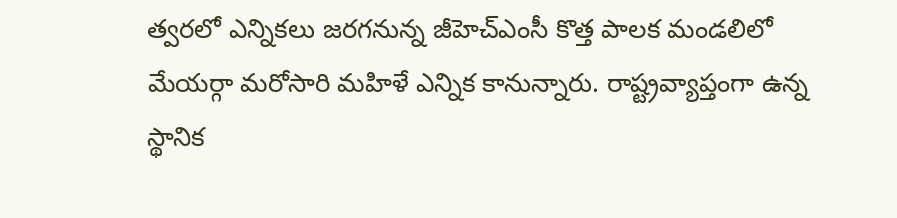త్వరలో ఎన్నికలు జరగనున్న జీహెచ్ఎంసీ కొత్త పాలక మండలిలో మేయర్గా మరోసారి మహిళే ఎన్నిక కానున్నారు. రాష్ట్రవ్యాప్తంగా ఉన్న స్థానిక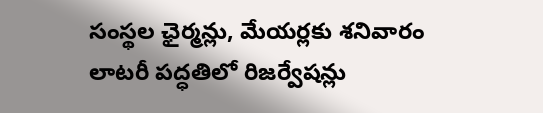సంస్థల ఛైర్మన్లు, మేయర్లకు శనివారం లాటరీ పద్ధతిలో రిజర్వేషన్లు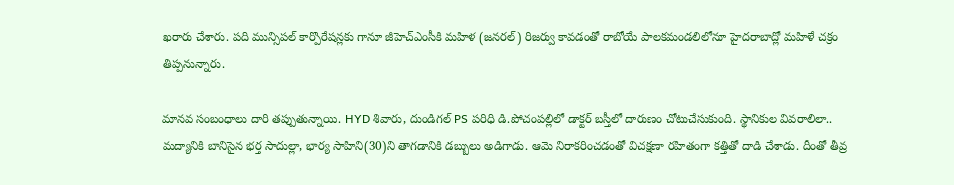ఖరారు చేశారు. పది మున్సిపల్ కార్పొరేషన్లకు గానూ జీహెచ్ఎంసీకి మహిళ (జనరల్) రిజర్వు కావడంతో రాబోయే పాలకమండలిలోనూ హైదరాబాద్లో మహిళే చక్రం తిప్పనున్నారు.

మానవ సంబంధాలు దారి తప్పుతున్నాయి. HYD శివారు, దుండిగల్ PS పరిధి డి.పోచంపల్లిలో డాక్టర్ బస్తీలో దారుణం చోటుచేసుకుంది. స్థానికుల వివరాలిలా.. మద్యానికి బానిసైన భర్త సాదుల్లా, భార్య సాహిని(30)ని తాగడానికి డబ్బులు అడిగాడు. ఆమె నిరాకరించడంతో విచక్షణా రహితంగా కత్తితో దాడి చేశాడు. దీంతో తీవ్ర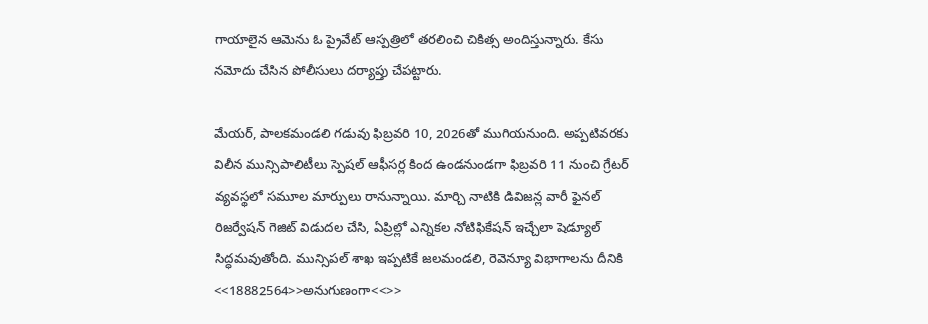గాయాలైన ఆమెను ఓ ప్రైవేట్ ఆస్పత్రిలో తరలించి చికిత్స అందిస్తున్నారు. కేసు నమోదు చేసిన పోలీసులు దర్యాప్తు చేపట్టారు.

మేయర్, పాలకమండలి గడువు ఫిబ్రవరి 10, 2026తో ముగియనుంది. అప్పటివరకు విలీన మున్సిపాలిటీలు స్పెషల్ ఆఫీసర్ల కింద ఉండనుండగా ఫిబ్రవరి 11 నుంచి గ్రేటర్ వ్యవస్థలో సమూల మార్పులు రానున్నాయి. మార్చి నాటికి డివిజన్ల వారీ ఫైనల్ రిజర్వేషన్ గెజిట్ విడుదల చేసి, ఏప్రిల్లో ఎన్నికల నోటిఫికేషన్ ఇచ్చేలా షెడ్యూల్ సిద్ధమవుతోంది. మున్సిపల్ శాఖ ఇప్పటికే జలమండలి, రెవెన్యూ విభాగాలను దీనికి <<18882564>>అనుగుణంగా<<>>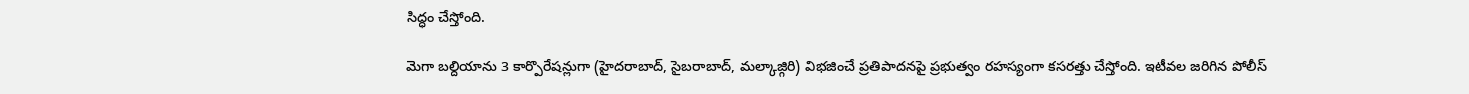సిద్ధం చేస్తోంది.

మెగా బల్దియాను 3 కార్పొరేషన్లుగా (హైదరాబాద్, సైబరాబాద్, మల్కాజ్గిరి) విభజించే ప్రతిపాదనపై ప్రభుత్వం రహస్యంగా కసరత్తు చేస్తోంది. ఇటీవల జరిగిన పోలీస్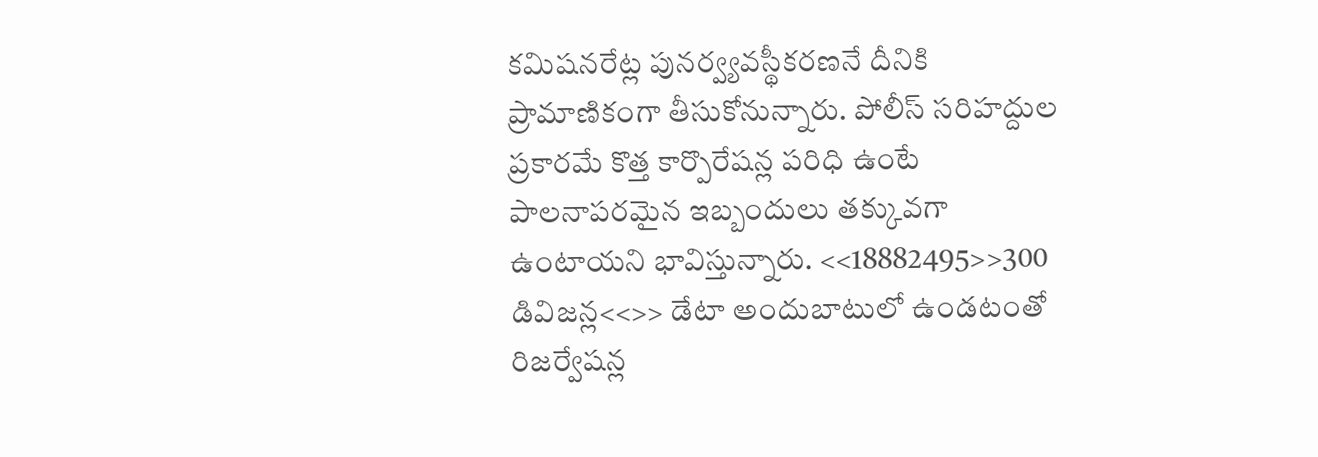కమిషనరేట్ల పునర్వ్యవస్థీకరణనే దీనికి ప్రామాణికంగా తీసుకోనున్నారు. పోలీస్ సరిహద్దుల ప్రకారమే కొత్త కార్పొరేషన్ల పరిధి ఉంటే పాలనాపరమైన ఇబ్బందులు తక్కువగా ఉంటాయని భావిస్తున్నారు. <<18882495>>300 డివిజన్ల<<>> డేటా అందుబాటులో ఉండటంతో రిజర్వేషన్ల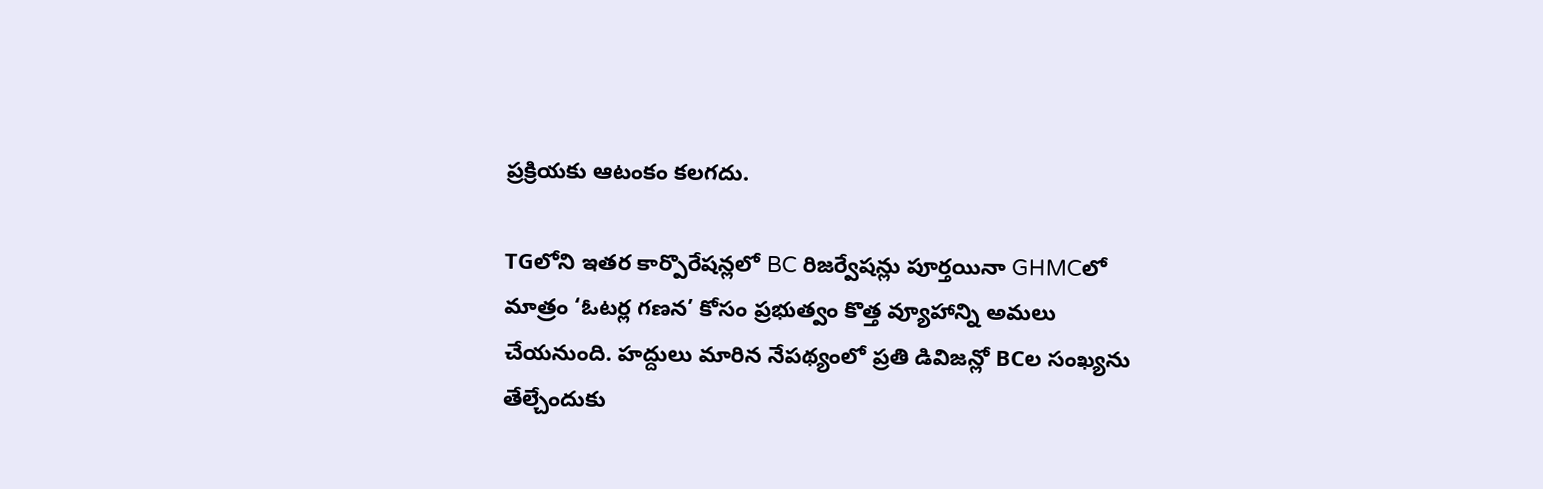ప్రక్రియకు ఆటంకం కలగదు.

TGలోని ఇతర కార్పొరేషన్లలో BC రిజర్వేషన్లు పూర్తయినా GHMCలో మాత్రం ‘ఓటర్ల గణన’ కోసం ప్రభుత్వం కొత్త వ్యూహాన్ని అమలు చేయనుంది. హద్దులు మారిన నేపథ్యంలో ప్రతి డివిజన్లో BCల సంఖ్యను తేల్చేందుకు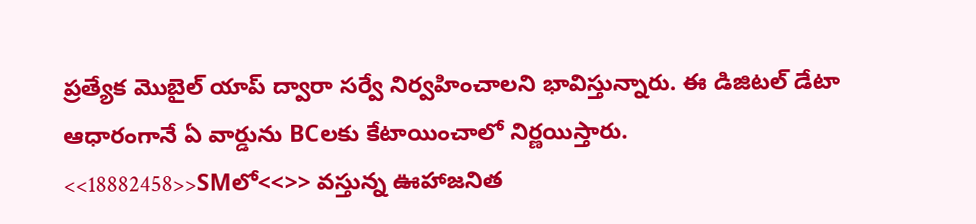ప్రత్యేక మొబైల్ యాప్ ద్వారా సర్వే నిర్వహించాలని భావిస్తున్నారు. ఈ డిజిటల్ డేటా ఆధారంగానే ఏ వార్డును BCలకు కేటాయించాలో నిర్ణయిస్తారు. <<18882458>>SMలో<<>> వస్తున్న ఊహాజనిత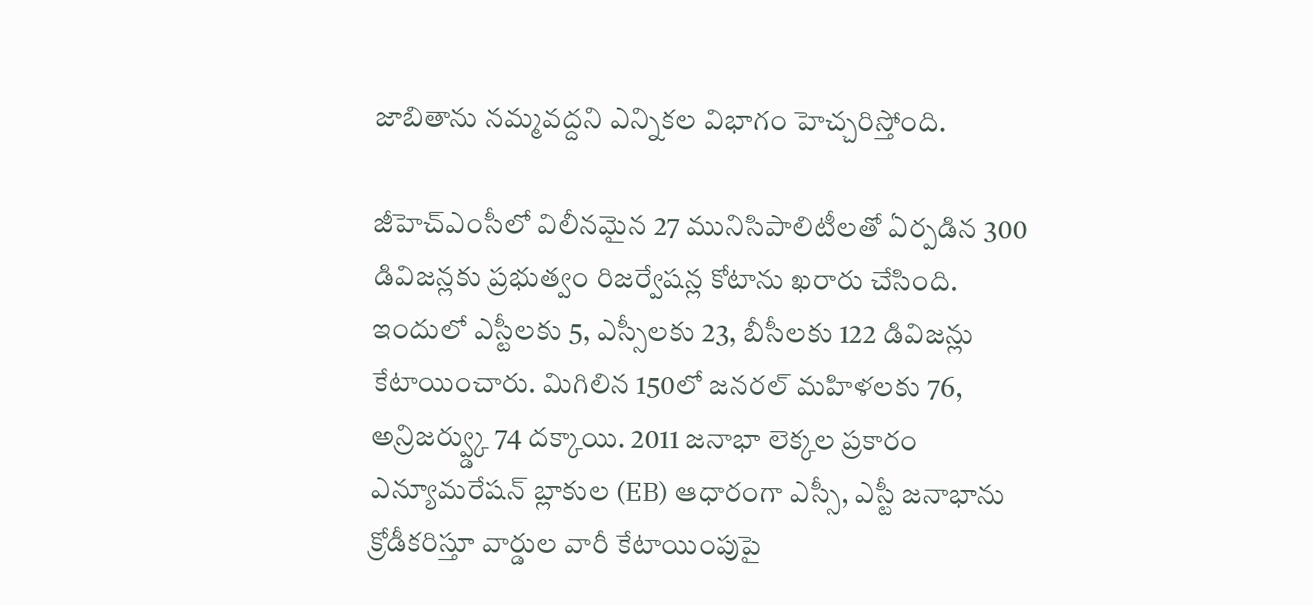జాబితాను నమ్మవద్దని ఎన్నికల విభాగం హెచ్చరిస్తోంది.

జీహెచ్ఎంసీలో విలీనమైన 27 మునిసిపాలిటీలతో ఏర్పడిన 300 డివిజన్లకు ప్రభుత్వం రిజర్వేషన్ల కోటాను ఖరారు చేసింది. ఇందులో ఎస్టీలకు 5, ఎస్సీలకు 23, బీసీలకు 122 డివిజన్లు కేటాయించారు. మిగిలిన 150లో జనరల్ మహిళలకు 76, అన్రిజర్వ్డ్కు 74 దక్కాయి. 2011 జనాభా లెక్కల ప్రకారం ఎన్యూమరేషన్ బ్లాకుల (EB) ఆధారంగా ఎస్సీ, ఎస్టీ జనాభాను క్రోడీకరిస్తూ వార్డుల వారీ కేటాయింపుపై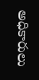అధికారులు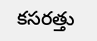కసరత్తు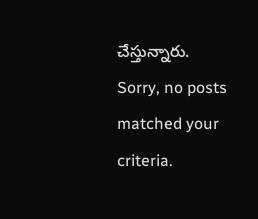చేస్తున్నారు.
Sorry, no posts matched your criteria.